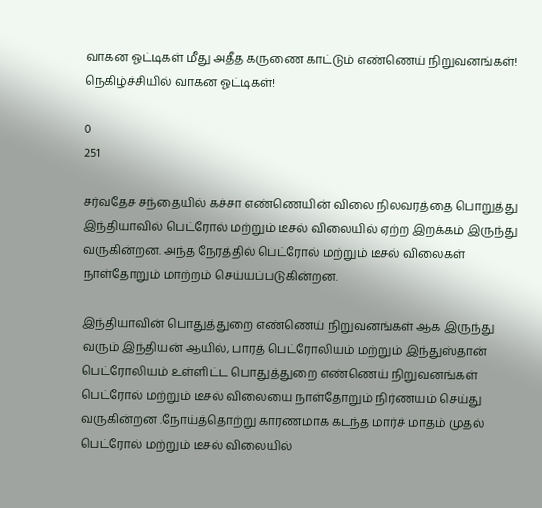வாகன ஓட்டிகள் மீது அதீத கருணை காட்டும் எண்ணெய் நிறுவனங்கள்! நெகிழ்ச்சியில் வாகன ஓட்டிகள்!

0
251

சர்வதேச சந்தையில் கச்சா எண்ணெயின் விலை நிலவரத்தை பொறுத்து இந்தியாவில் பெட்ரோல் மற்றும் டீசல் விலையில் ஏற்ற இறக்கம் இருந்து வருகின்றன. அந்த நேரத்தில் பெட்ரோல் மற்றும் டீசல் விலைகள் நாள்தோறும் மாற்றம் செய்யப்படுகின்றன.

இந்தியாவின் பொதுத்துறை எண்ணெய் நிறுவனங்கள் ஆக இருந்து வரும் இந்தியன் ஆயில், பாரத் பெட்ரோலியம் மற்றும் இந்துஸ்தான் பெட்ரோலியம் உள்ளிட்ட பொதுத்துறை எண்ணெய் நிறுவனங்கள் பெட்ரோல் மற்றும் டீசல் விலையை நாள்தோறும் நிர்ணயம் செய்து வருகின்றன .நோய்த்தொற்று காரணமாக கடந்த மார்ச் மாதம் முதல் பெட்ரோல் மற்றும் டீசல் விலையில்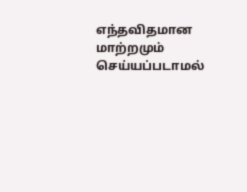எந்தவிதமான மாற்றமும் செய்யப்படாமல்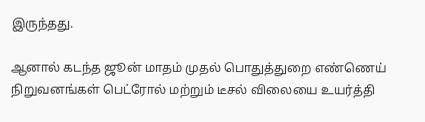இருந்தது.

ஆனால் கடந்த ஜூன் மாதம் முதல் பொதுத்துறை எண்ணெய் நிறுவனங்கள் பெட்ரோல் மற்றும் டீசல் விலையை உயர்த்தி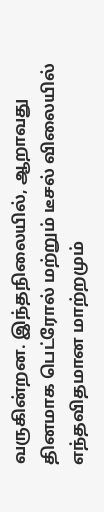வருகின்றன. இந்தநிலையில், ஆறாவது தினமாக பெட்ரோல் மற்றும் டீசல் விலையில் எந்தவிதமான மாற்றமும்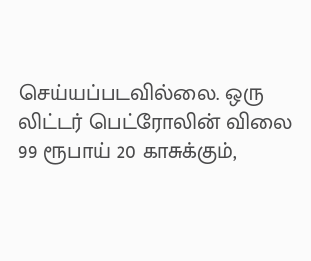செய்யப்படவில்லை. ஒரு லிட்டர் பெட்ரோலின் விலை 99 ரூபாய் 20 காசுக்கும்,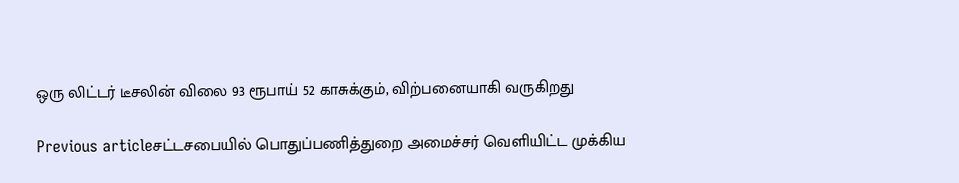ஒரு லிட்டர் டீசலின் விலை 93 ரூபாய் 52 காசுக்கும், விற்பனையாகி வருகிறது

Previous articleசட்டசபையில் பொதுப்பணித்துறை அமைச்சர் வெளியிட்ட முக்கிய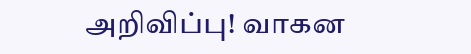அறிவிப்பு! வாகன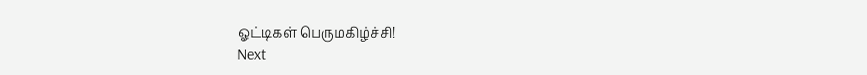ஓட்டிகள் பெருமகிழ்ச்சி!
Next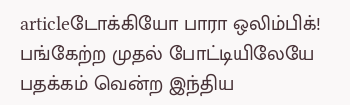articleடோக்கியோ பாரா ஒலிம்பிக்! பங்கேற்ற முதல் போட்டியிலேயே பதக்கம் வென்ற இந்திய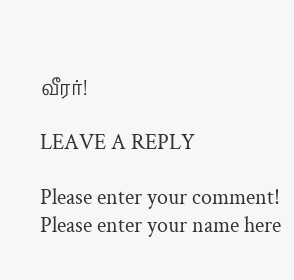வீரர்!

LEAVE A REPLY

Please enter your comment!
Please enter your name here